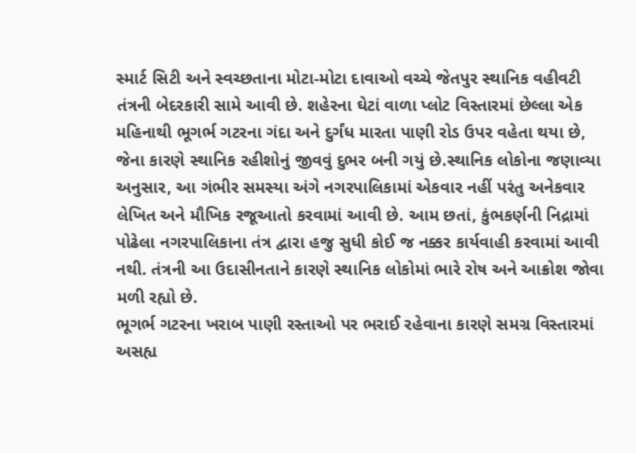સ્માર્ટ સિટી અને સ્વચ્છતાના મોટા-મોટા દાવાઓ વચ્ચે જેતપુર સ્થાનિક વહીવટી તંત્રની બેદરકારી સામે આવી છે. શહેરના ઘેટાં વાળા પ્લોટ વિસ્તારમાં છેલ્લા એક મહિનાથી ભૂગર્ભ ગટરના ગંદા અને દુર્ગંધ મારતા પાણી રોડ ઉપર વહેતા થયા છે, જેના કારણે સ્થાનિક રહીશોનું જીવવું દુભર બની ગયું છે.સ્થાનિક લોકોના જણાવ્યા અનુસાર, આ ગંભીર સમસ્યા અંગે નગરપાલિકામાં એકવાર નહીં પરંતુ અનેકવાર લેખિત અને મૌખિક રજૂઆતો કરવામાં આવી છે. આમ છતાં, કુંભકર્ણની નિદ્રામાં પોઢેલા નગરપાલિકાના તંત્ર દ્વારા હજુ સુધી કોઈ જ નક્કર કાર્યવાહી કરવામાં આવી નથી. તંત્રની આ ઉદાસીનતાને કારણે સ્થાનિક લોકોમાં ભારે રોષ અને આક્રોશ જોવા મળી રહ્યો છે.
ભૂગર્ભ ગટરના ખરાબ પાણી રસ્તાઓ પર ભરાઈ રહેવાના કારણે સમગ્ર વિસ્તારમાં અસહ્ય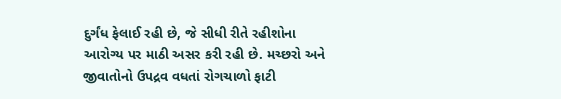દુર્ગંધ ફેલાઈ રહી છે, જે સીધી રીતે રહીશોના આરોગ્ય પર માઠી અસર કરી રહી છે. મચ્છરો અને જીવાતોનો ઉપદ્રવ વધતાં રોગચાળો ફાટી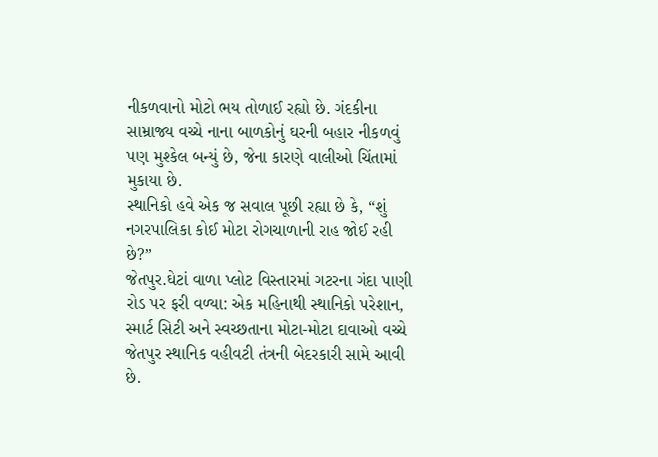નીકળવાનો મોટો ભય તોળાઈ રહ્યો છે. ગંદકીના સામ્રાજ્ય વચ્ચે નાના બાળકોનું ઘરની બહાર નીકળવું પણ મુશ્કેલ બન્યું છે, જેના કારણે વાલીઓ ચિંતામાં મુકાયા છે.
સ્થાનિકો હવે એક જ સવાલ પૂછી રહ્યા છે કે, “શું નગરપાલિકા કોઈ મોટા રોગચાળાની રાહ જોઈ રહી છે?”
જેતપુર.ઘેટાં વાળા પ્લોટ વિસ્તારમાં ગટરના ગંદા પાણી રોડ પર ફરી વળ્યા: એક મહિનાથી સ્થાનિકો પરેશાન,
સ્માર્ટ સિટી અને સ્વચ્છતાના મોટા-મોટા દાવાઓ વચ્ચે જેતપુર સ્થાનિક વહીવટી તંત્રની બેદરકારી સામે આવી છે.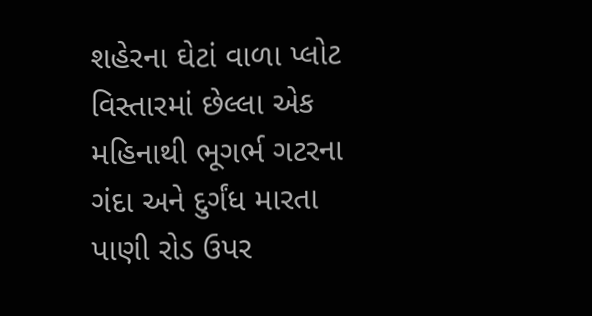શહેરના ઘેટાં વાળા પ્લોટ વિસ્તારમાં છેલ્લા એક મહિનાથી ભૂગર્ભ ગટરના ગંદા અને દુર્ગંધ મારતા પાણી રોડ ઉપર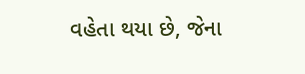વહેતા થયા છે, જેના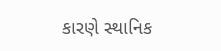કારણે સ્થાનિક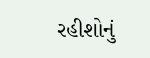રહીશોનું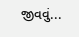જીવવું...